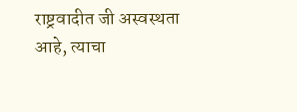राष्ट्रवादीत जी अस्वस्थता आहे, त्याचा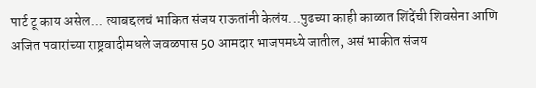पार्ट टू काय असेल... त्याबद्दलचं भाकित संजय राऊतांनी केलंय...पुढच्या काही काळात शिंदेंची शिवसेना आणि अजित पवारांच्या राष्ट्रवादीमधले जवळपास 50 आमदार भाजपमध्ये जातील, असं भाकीत संजय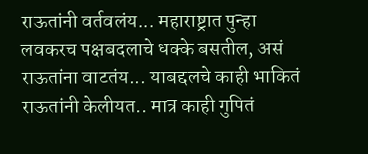राऊतांनी वर्तवलंय... महाराष्ट्रात पुन्हा लवकरच पक्षबदलाचे धक्के बसतील, असं राऊतांना वाटतंय... याबद्दलचे काही भाकितं राऊतांनी केलीयत.. मात्र काही गुपितं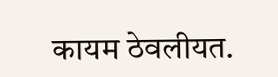कायम ठेवलीयत.